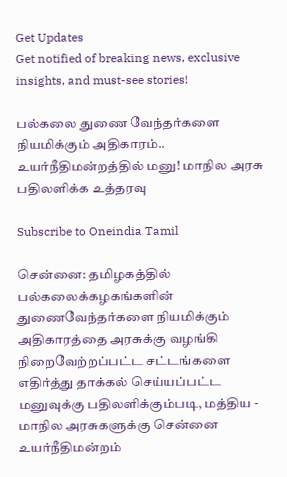Get Updates
Get notified of breaking news, exclusive insights, and must-see stories!

பல்கலை துணை வேந்தர்களை நியமிக்கும் அதிகாரம்.. உயர்நீதிமன்றத்தில் மனு! மாநில அரசு பதிலளிக்க உத்தரவு

Subscribe to Oneindia Tamil

சென்னை: தமிழகத்தில் பல்கலைக்கழகங்களின் துணைவேந்தர்களை நியமிக்கும் அதிகாரத்தை அரசுக்கு வழங்கி நிறைவேற்றப்பட்ட சட்டங்களை எதிர்த்து தாக்கல் செய்யப்பட்ட மனுவுக்கு பதிலளிக்கும்படி, மத்திய - மாநில அரசுகளுக்கு சென்னை உயர்நீதிமன்றம்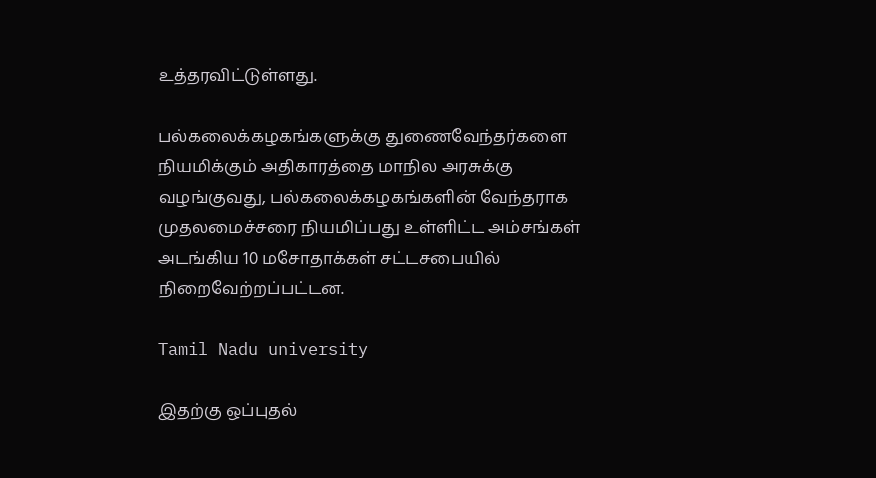உத்தரவிட்டுள்ளது.

பல்கலைக்கழகங்களுக்கு துணைவேந்தர்களை நியமிக்கும் அதிகாரத்தை மாநில அரசுக்கு வழங்குவது, பல்கலைக்கழகங்களின் வேந்தராக முதலமைச்சரை நியமிப்பது உள்ளிட்ட அம்சங்கள் அடங்கிய 10 மசோதாக்கள் சட்டசபையில் நிறைவேற்றப்பட்டன.

Tamil Nadu university

இதற்கு ஒப்புதல்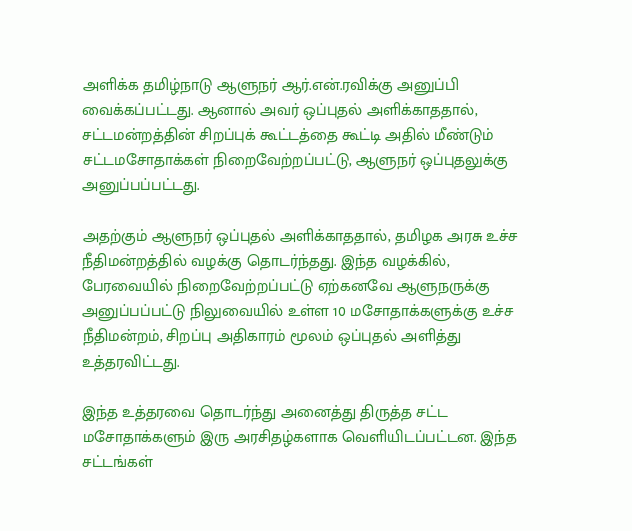அளிக்க தமிழ்நாடு ஆளுநர் ஆர்.என்.ரவிக்கு அனுப்பி வைக்கப்பட்டது. ஆனால் அவர் ஒப்புதல் அளிக்காததால், சட்டமன்றத்தின் சிறப்புக் கூட்டத்தை கூட்டி அதில் மீண்டும் சட்டமசோதாக்கள் நிறைவேற்றப்பட்டு, ஆளுநர் ஒப்புதலுக்கு அனுப்பப்பட்டது.

அதற்கும் ஆளுநர் ஒப்புதல் அளிக்காததால், தமிழக அரசு உச்ச நீதிமன்றத்தில் வழக்கு தொடர்ந்தது. இந்த வழக்கில், பேரவையில் நிறைவேற்றப்பட்டு ஏற்கனவே ஆளுநருக்கு அனுப்பப்பட்டு நிலுவையில் உள்ள 10 மசோதாக்களுக்கு உச்ச நீதிமன்றம், சிறப்பு அதிகாரம் மூலம் ஒப்புதல் அளித்து உத்தரவிட்டது.

இந்த உத்தரவை தொடர்ந்து அனைத்து திருத்த சட்ட மசோதாக்களும் இரு அரசிதழ்களாக வெளியிடப்பட்டன. இந்த சட்டங்கள்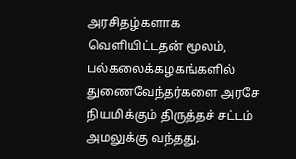அரசிதழ்களாக வெளியிட்டதன் மூலம், பல்கலைக்கழகங்களில் துணைவேந்தர்களை அரசே நியமிக்கும் திருத்தச் சட்டம் அமலுக்கு வந்தது.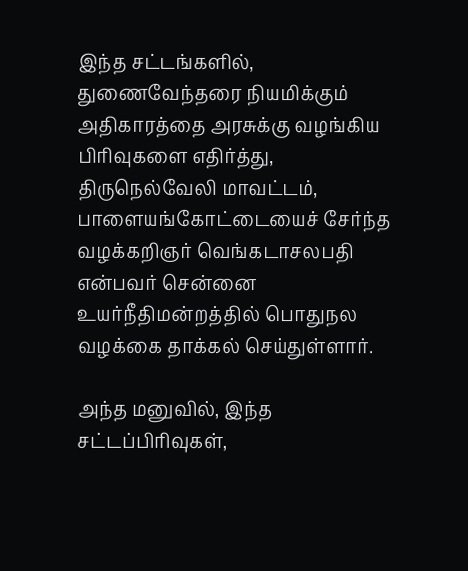இந்த சட்டங்களில், துணைவேந்தரை நியமிக்கும் அதிகாரத்தை அரசுக்கு வழங்கிய பிரிவுகளை எதிர்த்து, திருநெல்வேலி மாவட்டம், பாளையங்கோட்டையைச் சேர்ந்த வழக்கறிஞர் வெங்கடாசலபதி என்பவர் சென்னை உயர்நீதிமன்றத்தில் பொதுநல வழக்கை தாக்கல் செய்துள்ளார்.

அந்த மனுவில், இந்த சட்டப்பிரிவுகள்,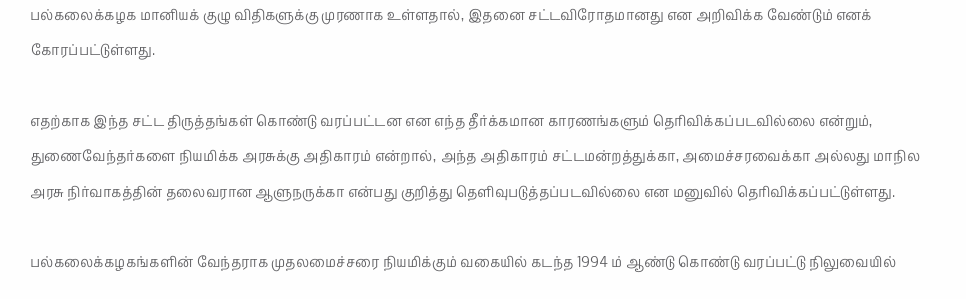பல்கலைக்கழக மானியக் குழு விதிகளுக்கு முரணாக உள்ளதால், இதனை சட்டவிரோதமானது என அறிவிக்க வேண்டும் எனக் கோரப்பட்டுள்ளது.

எதற்காக இந்த சட்ட திருத்தங்கள் கொண்டு வரப்பட்டன என எந்த தீர்க்கமான காரணங்களும் தெரிவிக்கப்படவில்லை என்றும், துணைவேந்தர்களை நியமிக்க அரசுக்கு அதிகாரம் என்றால், அந்த அதிகாரம் சட்டமன்றத்துக்கா, அமைச்சரவைக்கா அல்லது மாநில அரசு நிர்வாகத்தின் தலைவரான ஆளுநருக்கா என்பது குறித்து தெளிவுபடுத்தப்படவில்லை என மனுவில் தெரிவிக்கப்பட்டுள்ளது.

பல்கலைக்கழகங்களின் வேந்தராக முதலமைச்சரை நியமிக்கும் வகையில் கடந்த 1994 ம் ஆண்டு கொண்டு வரப்பட்டு நிலுவையில்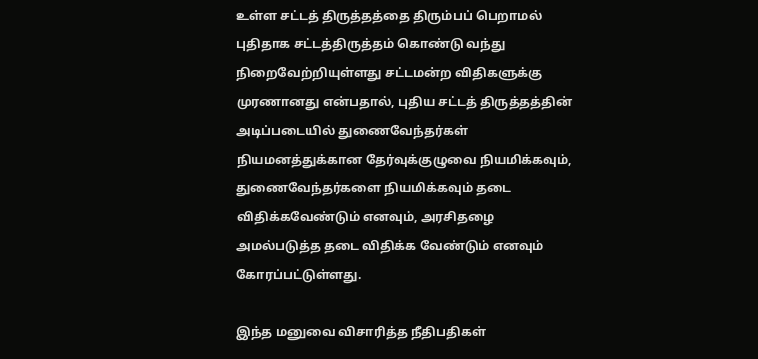உள்ள சட்டத் திருத்தத்தை திரும்பப் பெறாமல் புதிதாக சட்டத்திருத்தம் கொண்டு வந்து நிறைவேற்றியுள்ளது சட்டமன்ற விதிகளுக்கு முரணானது என்பதால், புதிய சட்டத் திருத்தத்தின் அடிப்படையில் துணைவேந்தர்கள் நியமனத்துக்கான தேர்வுக்குழுவை நியமிக்கவும், துணைவேந்தர்களை நியமிக்கவும் தடை விதிக்கவேண்டும் எனவும், அரசிதழை அமல்படுத்த தடை விதிக்க வேண்டும் எனவும் கோரப்பட்டுள்ளது.

இந்த மனுவை விசாரித்த நீதிபதிகள்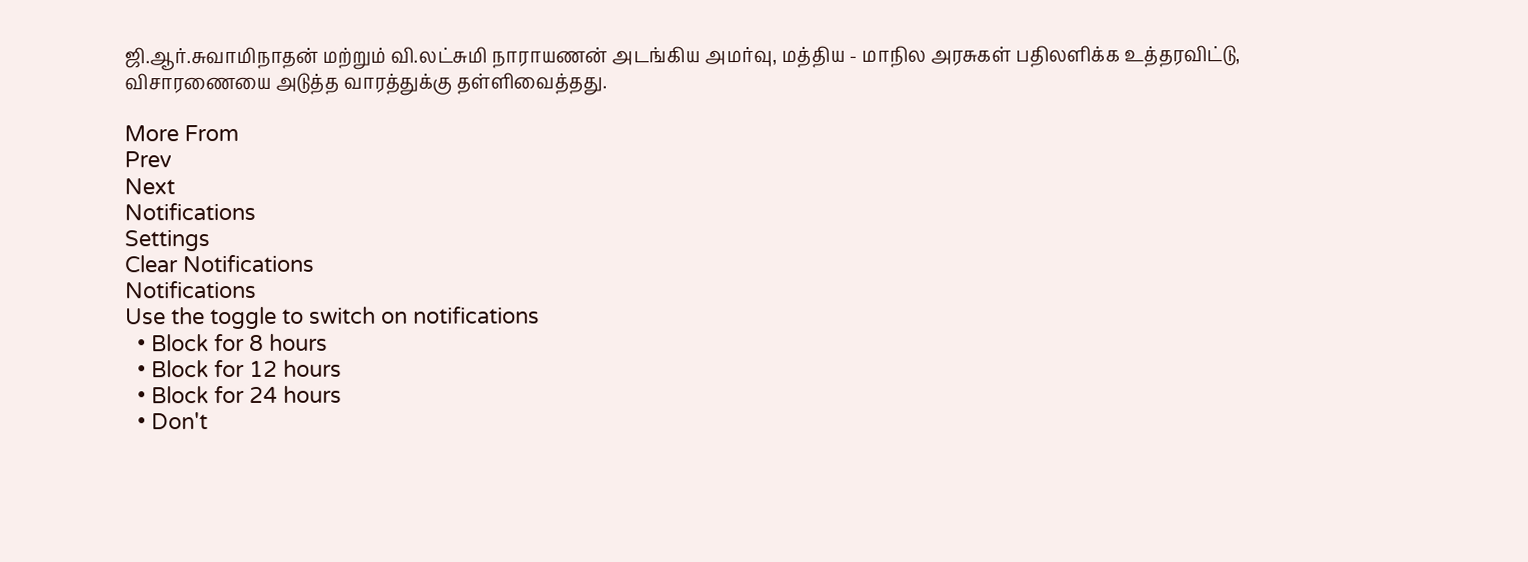ஜி.ஆர்.சுவாமிநாதன் மற்றும் வி.லட்சுமி நாராயணன் அடங்கிய அமர்வு, மத்திய - மாநில அரசுகள் பதிலளிக்க உத்தரவிட்டு, விசாரணையை அடுத்த வாரத்துக்கு தள்ளிவைத்தது.

More From
Prev
Next
Notifications
Settings
Clear Notifications
Notifications
Use the toggle to switch on notifications
  • Block for 8 hours
  • Block for 12 hours
  • Block for 24 hours
  • Don't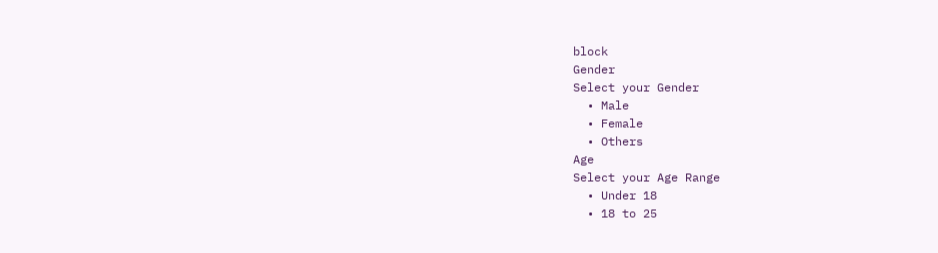block
Gender
Select your Gender
  • Male
  • Female
  • Others
Age
Select your Age Range
  • Under 18
  • 18 to 25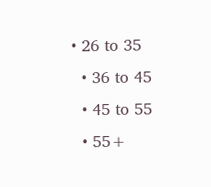• 26 to 35
  • 36 to 45
  • 45 to 55
  • 55+